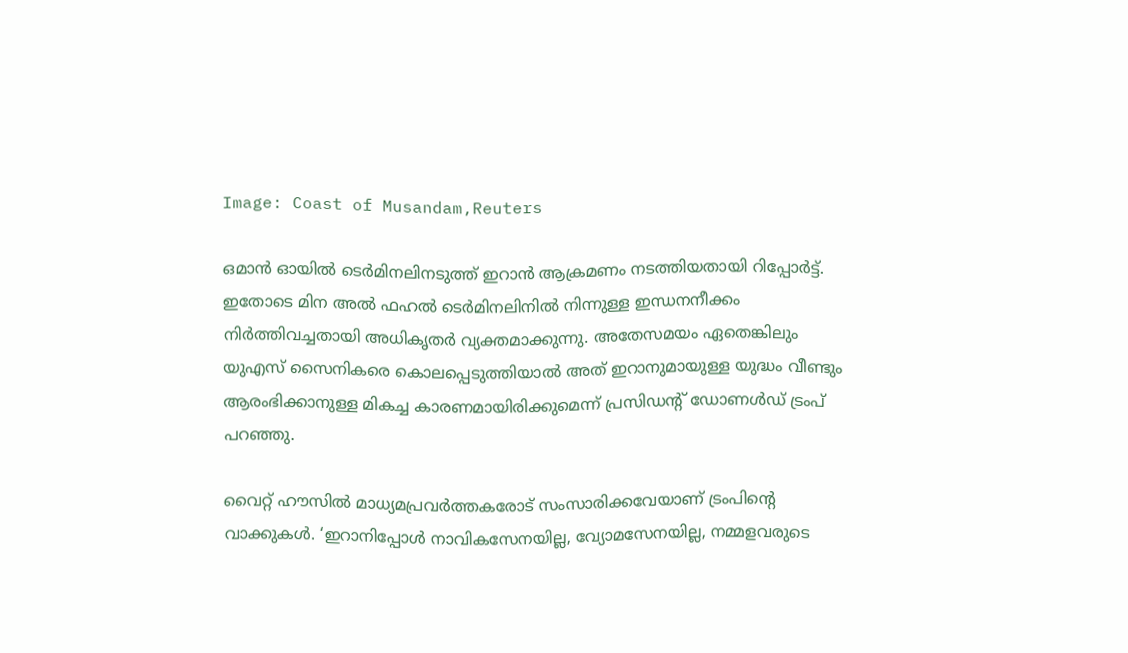Image: Coast of Musandam,Reuters

ഒമാന്‍ ഓയില്‍ ടെര്‍മിനലിനടുത്ത് ഇറാന്‍ ആക്രമണം നടത്തിയതായി റിപ്പോര്‍ട്ട്. ഇതോടെ മിന അല്‍ ഫഹല്‍ ടെര്‍മിനലിനില്‍ നിന്നുള്ള ഇന്ധനനീക്കം നിര്‍ത്തിവച്ചതായി അധികൃതര്‍ വ്യക്തമാക്കുന്നു. അതേസമയം ഏതെങ്കിലും യുഎസ് സൈനികരെ കൊലപ്പെടുത്തിയാല്‍ അത് ഇറാനുമായുള്ള യുദ്ധം വീണ്ടും ആരംഭിക്കാനുള്ള മികച്ച കാരണമായിരിക്കുമെന്ന് പ്രസിഡന്റ് ഡോണള്‍ഡ് ട്രംപ് പറഞ്ഞു.

വൈറ്റ് ഹൗസില്‍ മാധ്യമപ്രവര്‍ത്തകരോട് സംസാരിക്കവേയാണ് ട്രംപിന്റെ വാക്കുകള്‍. ‘ഇറാനിപ്പോള്‍ നാവികസേനയില്ല, വ്യോമസേനയില്ല, നമ്മളവരുടെ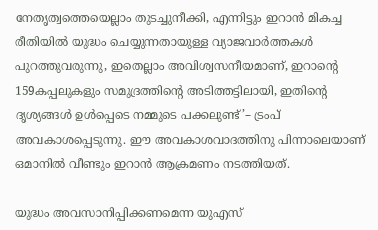നേതൃത്വത്തെയെല്ലാം തുടച്ചുനീക്കി, എന്നിട്ടും ഇറാന്‍ മികച്ച രീതിയില്‍ യുദ്ധം ചെയ്യുന്നതായുള്ള വ്യാജവാര്‍ത്തകള്‍ പുറത്തുവരുന്നു, ഇതെല്ലാം അവിശ്വസനീയമാണ്, ഇറാന്റെ 159കപ്പലുകളും സമുദ്രത്തിന്റെ അടിത്തട്ടിലായി, ഇതിന്റെ ദൃശ്യങ്ങള്‍ ഉള്‍പ്പെടെ നമ്മുടെ പക്കലുണ്ട്’– ട്രംപ് അവകാശപ്പെടുന്നു. ഈ അവകാശവാദത്തിനു പിന്നാലെയാണ് ഒമാനില്‍ വീണ്ടും ഇറാന്‍ ആക്രമണം നടത്തിയത്.

യുദ്ധം അവസാനിപ്പിക്കണമെന്ന യുഎസ്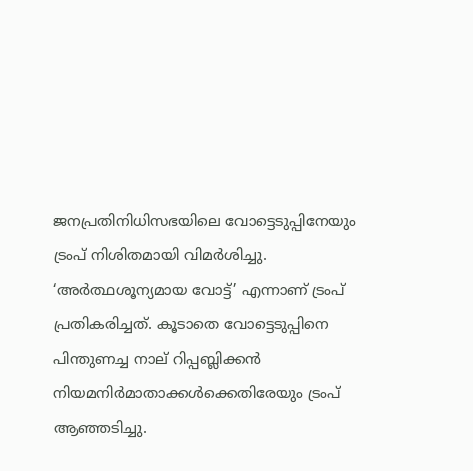ജനപ്രതിനിധിസഭയിലെ വോട്ടെടുപ്പിനേയും ട്രംപ് നിശിതമായി വിമര്‍ശിച്ചു. ‘അര്‍ത്ഥശൂന്യമായ വോട്ട്’ എന്നാണ് ട്രംപ് പ്രതികരിച്ചത്. കൂടാതെ വോട്ടെടുപ്പിനെ പിന്തുണച്ച നാല് റിപ്പബ്ലിക്കന്‍ നിയമനിര്‍മാതാക്കള്‍ക്കെതിരേയും ട്രംപ് ആഞ്ഞടിച്ചു.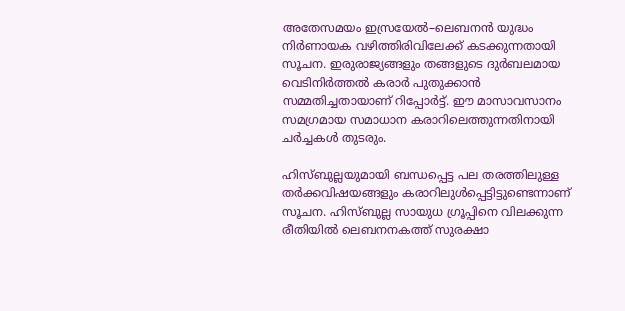അതേസമയം ഇസ്രയേല്‍–ലെബനന്‍ യുദ്ധം നിര്‍ണായക വഴിത്തിരിവിലേക്ക് കടക്കുന്നതായി സൂചന. ഇരുരാജ്യങ്ങളും തങ്ങളുടെ ദുര്‍ബലമായ വെടിനിര്‍ത്തല്‍ കരാര്‍ പുതുക്കാന്‍ സമ്മതിച്ചതായാണ് റിപ്പോര്‍ട്ട്. ഈ മാസാവസാനം സമഗ്രമായ സമാധാന കരാറിലെത്തുന്നതിനായി ചർച്ചകൾ തുടരും.

ഹിസ്ബുല്ലയുമായി ബന്ധപ്പെട്ട പല തരത്തിലുള്ള തര്‍ക്കവിഷയങ്ങളും കരാറിലുള്‍പ്പെട്ടിട്ടുണ്ടെന്നാണ് സൂചന. ഹിസ്ബുല്ല സായുധ ഗ്രൂപ്പിനെ വിലക്കുന്ന രീതിയിൽ ലെബനനകത്ത് സുരക്ഷാ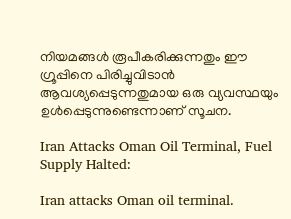നിയമങ്ങള്‍ രൂപീകരിക്കുന്നതും ഈ ഗ്രൂപ്പിനെ പിരിച്ചുവിടാൻ ആവശ്യപ്പെടുന്നതുമായ ഒരു വ്യവസ്ഥയും  ഉൾപ്പെടുന്നുണ്ടെന്നാണ് സൂചന.

Iran Attacks Oman Oil Terminal, Fuel Supply Halted:

Iran attacks Oman oil terminal.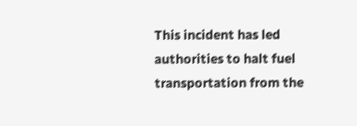This incident has led authorities to halt fuel transportation from the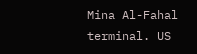Mina Al-Fahal terminal. US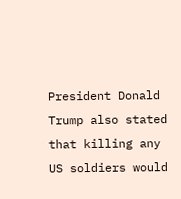President Donald Trump also stated that killing any US soldiers would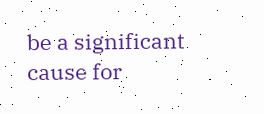be a significant cause for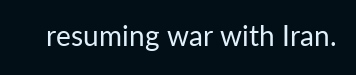resuming war with Iran.